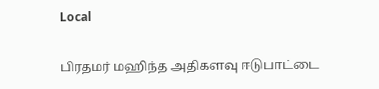Local

பிரதமர் மஹிந்த அதிகளவு ஈடுபாட்டை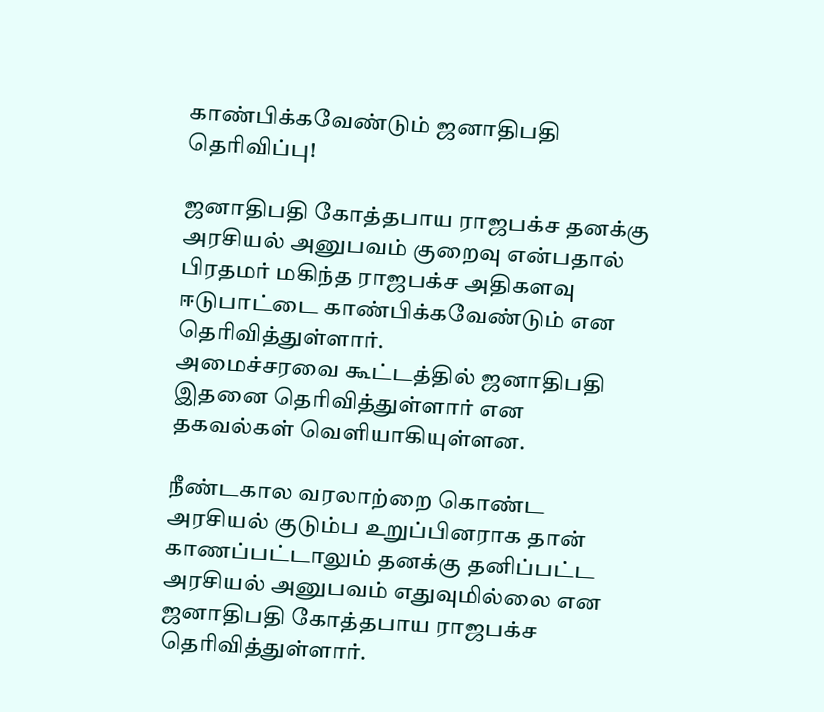காண்பிக்கவேண்டும் ஜனாதிபதி தெரிவிப்பு!

ஜனாதிபதி கோத்தபாய ராஜபக்ச தனக்கு அரசியல் அனுபவம் குறைவு என்பதால் பிரதமர் மகிந்த ராஜபக்ச அதிகளவு ஈடுபாட்டை காண்பிக்கவேண்டும் என தெரிவித்துள்ளார்.
அமைச்சரவை கூட்டத்தில் ஜனாதிபதி இதனை தெரிவித்துள்ளார் என தகவல்கள் வெளியாகியுள்ளன.

நீண்டகால வரலாற்றை கொண்ட அரசியல் குடும்ப உறுப்பினராக தான் காணப்பட்டாலும் தனக்கு தனிப்பட்ட அரசியல் அனுபவம் எதுவுமில்லை என ஜனாதிபதி கோத்தபாய ராஜபக்ச தெரிவித்துள்ளார்.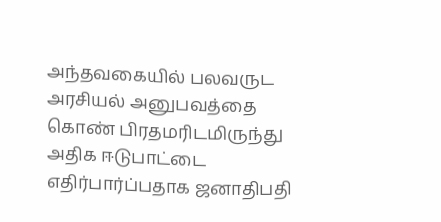அந்தவகையில் பலவருட அரசியல் அனுபவத்தை கொண் பிரதமரிடமிருந்து அதிக ஈடுபாட்டை எதிர்பார்ப்பதாக ஜனாதிபதி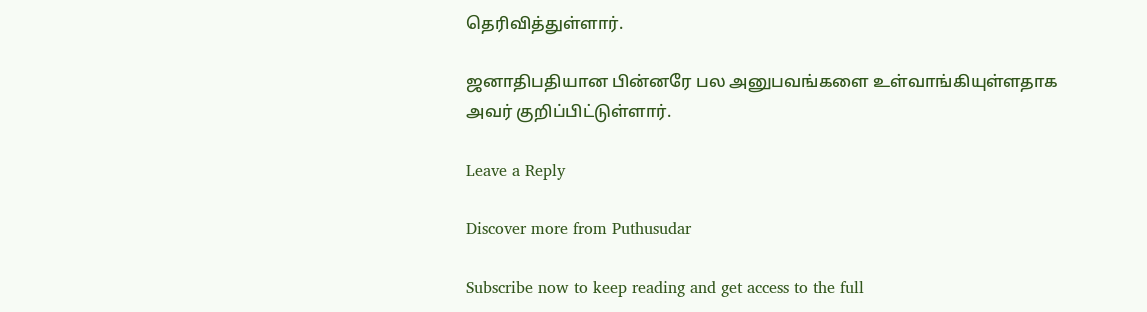தெரிவித்துள்ளார்.

ஜனாதிபதியான பின்னரே பல அனுபவங்களை உள்வாங்கியுள்ளதாக அவர் குறிப்பிட்டுள்ளார்.

Leave a Reply

Discover more from Puthusudar

Subscribe now to keep reading and get access to the full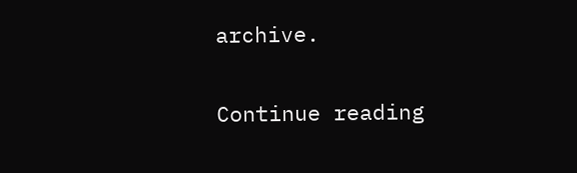archive.

Continue reading